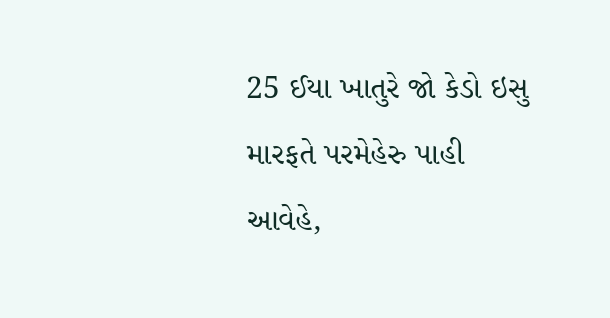25 ઈયા ખાતુરે જો કેડો ઇસુ મારફતે પરમેહેરુ પાહી આવેહે,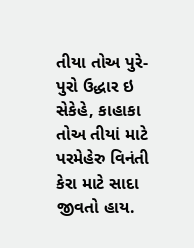તીયા તોઅ પુરે-પુરો ઉદ્ધાર ઇ સેકેહે, કાહાકા તોઅ તીયાં માટે પરમેહેરુ વિનંતી કેરા માટે સાદા જીવતો હાય.